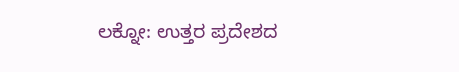ಲಕ್ನೋ: ಉತ್ತರ ಪ್ರದೇಶದ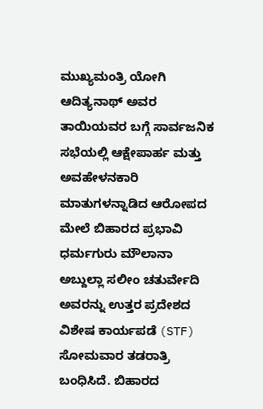ಮುಖ್ಯಮಂತ್ರಿ ಯೋಗಿ ಆದಿತ್ಯನಾಥ್ ಅವರ ತಾಯಿಯವರ ಬಗ್ಗೆ ಸಾರ್ವಜನಿಕ ಸಭೆಯಲ್ಲಿ ಆಕ್ಷೇಪಾರ್ಹ ಮತ್ತು ಅವಹೇಳನಕಾರಿ ಮಾತುಗಳನ್ನಾಡಿದ ಆರೋಪದ ಮೇಲೆ ಬಿಹಾರದ ಪ್ರಭಾವಿ ಧರ್ಮಗುರು ಮೌಲಾನಾ ಅಬ್ದುಲ್ಲಾ ಸಲೀಂ ಚತುರ್ವೇದಿ ಅವರನ್ನು ಉತ್ತರ ಪ್ರದೇಶದ ವಿಶೇಷ ಕಾರ್ಯಪಡೆ (STF) ಸೋಮವಾರ ತಡರಾತ್ರಿ ಬಂಧಿಸಿದೆ. ಬಿಹಾರದ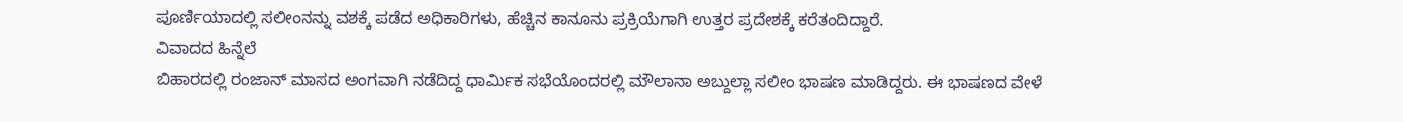ಪೂರ್ಣಿಯಾದಲ್ಲಿ ಸಲೀಂನನ್ನು ವಶಕ್ಕೆ ಪಡೆದ ಅಧಿಕಾರಿಗಳು, ಹೆಚ್ಚಿನ ಕಾನೂನು ಪ್ರಕ್ರಿಯೆಗಾಗಿ ಉತ್ತರ ಪ್ರದೇಶಕ್ಕೆ ಕರೆತಂದಿದ್ದಾರೆ.
ವಿವಾದದ ಹಿನ್ನೆಲೆ
ಬಿಹಾರದಲ್ಲಿ ರಂಜಾನ್ ಮಾಸದ ಅಂಗವಾಗಿ ನಡೆದಿದ್ದ ಧಾರ್ಮಿಕ ಸಭೆಯೊಂದರಲ್ಲಿ ಮೌಲಾನಾ ಅಬ್ದುಲ್ಲಾ ಸಲೀಂ ಭಾಷಣ ಮಾಡಿದ್ದರು. ಈ ಭಾಷಣದ ವೇಳೆ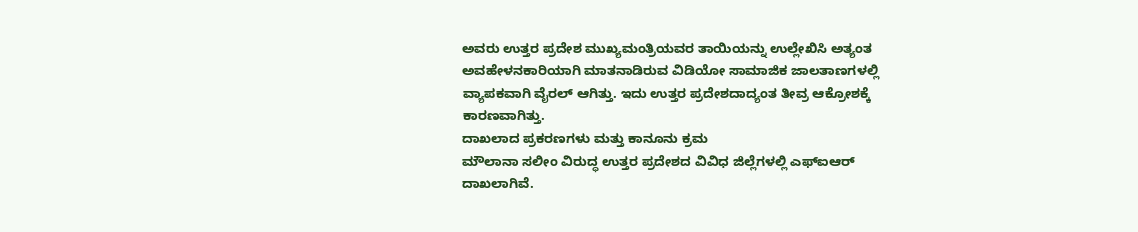ಅವರು ಉತ್ತರ ಪ್ರದೇಶ ಮುಖ್ಯಮಂತ್ರಿಯವರ ತಾಯಿಯನ್ನು ಉಲ್ಲೇಖಿಸಿ ಅತ್ಯಂತ ಅವಹೇಳನಕಾರಿಯಾಗಿ ಮಾತನಾಡಿರುವ ವಿಡಿಯೋ ಸಾಮಾಜಿಕ ಜಾಲತಾಣಗಳಲ್ಲಿ ವ್ಯಾಪಕವಾಗಿ ವೈರಲ್ ಆಗಿತ್ತು. ಇದು ಉತ್ತರ ಪ್ರದೇಶದಾದ್ಯಂತ ತೀವ್ರ ಆಕ್ರೋಶಕ್ಕೆ ಕಾರಣವಾಗಿತ್ತು.
ದಾಖಲಾದ ಪ್ರಕರಣಗಳು ಮತ್ತು ಕಾನೂನು ಕ್ರಮ
ಮೌಲಾನಾ ಸಲೀಂ ವಿರುದ್ಧ ಉತ್ತರ ಪ್ರದೇಶದ ವಿವಿಧ ಜಿಲ್ಲೆಗಳಲ್ಲಿ ಎಫ್ಐಆರ್ ದಾಖಲಾಗಿವೆ.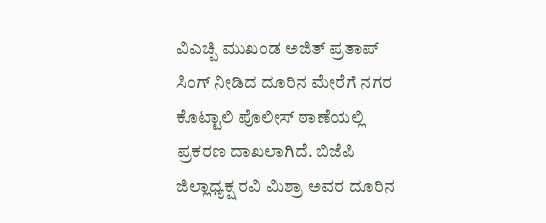ವಿಎಚ್ಪಿ ಮುಖಂಡ ಅಜಿತ್ ಪ್ರತಾಪ್ ಸಿಂಗ್ ನೀಡಿದ ದೂರಿನ ಮೇರೆಗೆ ನಗರ ಕೊಟ್ಟಾಲಿ ಪೊಲೀಸ್ ಠಾಣೆಯಲ್ಲಿ ಪ್ರಕರಣ ದಾಖಲಾಗಿದೆ. ಬಿಜೆಪಿ ಜಿಲ್ಲಾಧ್ಯಕ್ಷ ರವಿ ಮಿಶ್ರಾ ಅವರ ದೂರಿನ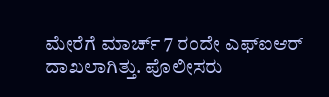ಮೇರೆಗೆ ಮಾರ್ಚ್ 7 ರಂದೇ ಎಫ್ಐಆರ್ ದಾಖಲಾಗಿತ್ತು. ಪೊಲೀಸರು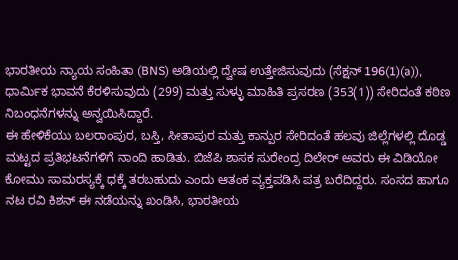ಭಾರತೀಯ ನ್ಯಾಯ ಸಂಹಿತಾ (BNS) ಅಡಿಯಲ್ಲಿ ದ್ವೇಷ ಉತ್ತೇಜಿಸುವುದು (ಸೆಕ್ಷನ್ 196(1)(a)), ಧಾರ್ಮಿಕ ಭಾವನೆ ಕೆರಳಿಸುವುದು (299) ಮತ್ತು ಸುಳ್ಳು ಮಾಹಿತಿ ಪ್ರಸರಣ (353(1)) ಸೇರಿದಂತೆ ಕಠಿಣ ನಿಬಂಧನೆಗಳನ್ನು ಅನ್ವಯಿಸಿದ್ದಾರೆ.
ಈ ಹೇಳಿಕೆಯು ಬಲರಾಂಪುರ, ಬಸ್ತಿ, ಸೀತಾಪುರ ಮತ್ತು ಕಾನ್ಪುರ ಸೇರಿದಂತೆ ಹಲವು ಜಿಲ್ಲೆಗಳಲ್ಲಿ ದೊಡ್ಡ ಮಟ್ಟದ ಪ್ರತಿಭಟನೆಗಳಿಗೆ ನಾಂದಿ ಹಾಡಿತು. ಬಿಜೆಪಿ ಶಾಸಕ ಸುರೇಂದ್ರ ದಿಲೇರ್ ಅವರು ಈ ವಿಡಿಯೋ ಕೋಮು ಸಾಮರಸ್ಯಕ್ಕೆ ಧಕ್ಕೆ ತರಬಹುದು ಎಂದು ಆತಂಕ ವ್ಯಕ್ತಪಡಿಸಿ ಪತ್ರ ಬರೆದಿದ್ದರು. ಸಂಸದ ಹಾಗೂ ನಟ ರವಿ ಕಿಶನ್ ಈ ನಡೆಯನ್ನು ಖಂಡಿಸಿ, ಭಾರತೀಯ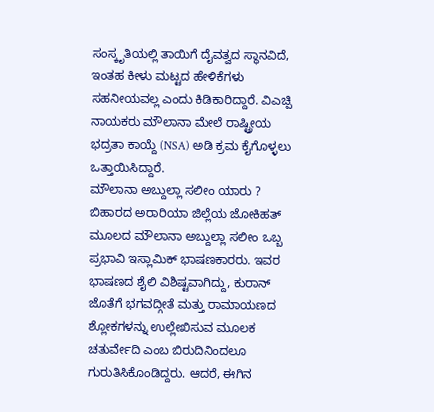ಸಂಸ್ಕೃತಿಯಲ್ಲಿ ತಾಯಿಗೆ ದೈವತ್ವದ ಸ್ಥಾನವಿದೆ, ಇಂತಹ ಕೀಳು ಮಟ್ಟದ ಹೇಳಿಕೆಗಳು ಸಹನೀಯವಲ್ಲ ಎಂದು ಕಿಡಿಕಾರಿದ್ದಾರೆ. ವಿಎಚ್ಪಿ ನಾಯಕರು ಮೌಲಾನಾ ಮೇಲೆ ರಾಷ್ಟ್ರೀಯ ಭದ್ರತಾ ಕಾಯ್ದೆ (NSA) ಅಡಿ ಕ್ರಮ ಕೈಗೊಳ್ಳಲು ಒತ್ತಾಯಿಸಿದ್ದಾರೆ.
ಮೌಲಾನಾ ಅಬ್ದುಲ್ಲಾ ಸಲೀಂ ಯಾರು ?
ಬಿಹಾರದ ಅರಾರಿಯಾ ಜಿಲ್ಲೆಯ ಜೋಕಿಹತ್ ಮೂಲದ ಮೌಲಾನಾ ಅಬ್ದುಲ್ಲಾ ಸಲೀಂ ಒಬ್ಬ ಪ್ರಭಾವಿ ಇಸ್ಲಾಮಿಕ್ ಭಾಷಣಕಾರರು. ಇವರ ಭಾಷಣದ ಶೈಲಿ ವಿಶಿಷ್ಟವಾಗಿದ್ದು, ಕುರಾನ್ ಜೊತೆಗೆ ಭಗವದ್ಗೀತೆ ಮತ್ತು ರಾಮಾಯಣದ ಶ್ಲೋಕಗಳನ್ನು ಉಲ್ಲೇಖಿಸುವ ಮೂಲಕ ಚತುರ್ವೇದಿ ಎಂಬ ಬಿರುದಿನಿಂದಲೂ ಗುರುತಿಸಿಕೊಂಡಿದ್ದರು. ಆದರೆ, ಈಗಿನ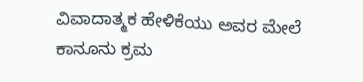ವಿವಾದಾತ್ಮಕ ಹೇಳಿಕೆಯು ಅವರ ಮೇಲೆ ಕಾನೂನು ಕ್ರಮ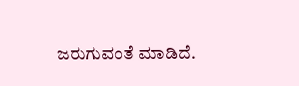ಜರುಗುವಂತೆ ಮಾಡಿದೆ.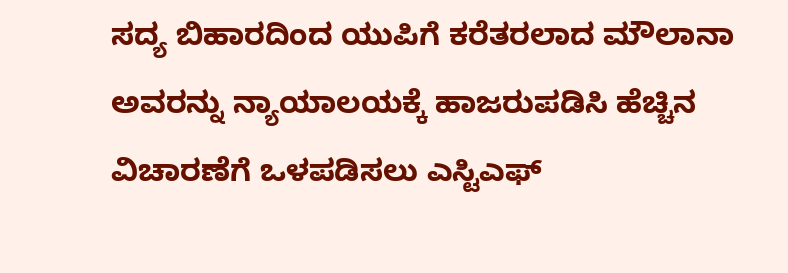ಸದ್ಯ ಬಿಹಾರದಿಂದ ಯುಪಿಗೆ ಕರೆತರಲಾದ ಮೌಲಾನಾ ಅವರನ್ನು ನ್ಯಾಯಾಲಯಕ್ಕೆ ಹಾಜರುಪಡಿಸಿ ಹೆಚ್ಚಿನ ವಿಚಾರಣೆಗೆ ಒಳಪಡಿಸಲು ಎಸ್ಟಿಎಫ್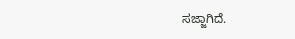ಸಜ್ಜಾಗಿದೆ.